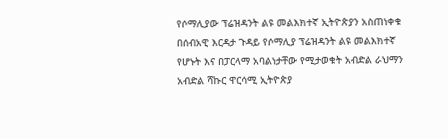የሶማሊያው ፕሬዝዳንት ልዩ መልእክተኛ ኢትዮጵያን አስጠነቀቁ
በሰብአዊ እርዳታ ጉዳይ የሶማሊያ ፕሬዝዳንት ልዩ መልእክተኛ የሆኑት እና በፓርላማ አባልነታቸው የሚታወቁት አብድል ራህማን አብድል ሻኩር ዋርሳሚ ኢትዮጵያ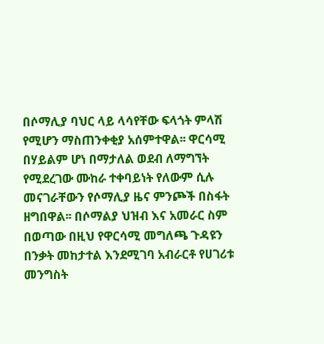በሶማሊያ ባህር ላይ ላሳየቸው ፍላጎት ምላሽ የሚሆን ማስጠንቀቂያ አሰምተዋል፡፡ ዋርሳሚ በሃይልም ሆነ በማታለል ወደብ ለማግኘት የሚደረገው ሙከራ ተቀባይነት የለውም ሲሉ መናገራቸውን የሶማሊያ ዜና ምንጮች በስፋት ዘግበዋል፡፡ በሶማልያ ህዝብ እና አመራር ስም በወጣው በዚህ የዋርሳሚ መግለጫ ጉዳዩን በንቃት መከታተል እንደሚገባ አብራርቶ የሀገሪቱ መንግስት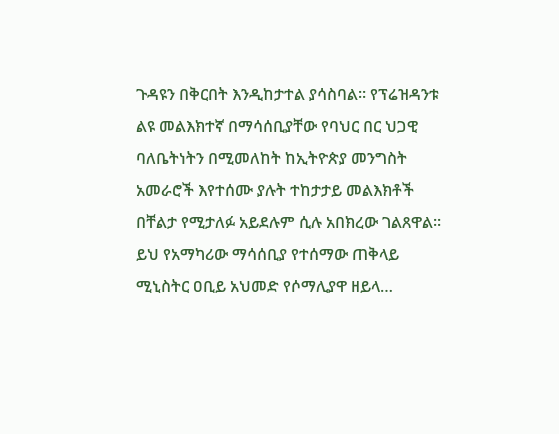ጉዳዩን በቅርበት እንዲከታተል ያሳስባል፡፡ የፕሬዝዳንቱ ልዩ መልእክተኛ በማሳሰቢያቸው የባህር በር ህጋዊ ባለቤትነትን በሚመለከት ከኢትዮጵያ መንግስት አመራሮች እየተሰሙ ያሉት ተከታታይ መልእክቶች በቸልታ የሚታለፉ አይደሉም ሲሉ አበክረው ገልጸዋል፡፡ ይህ የአማካሪው ማሳሰቢያ የተሰማው ጠቅላይ ሚኒስትር ዐቢይ አህመድ የሶማሊያዋ ዘይላ…